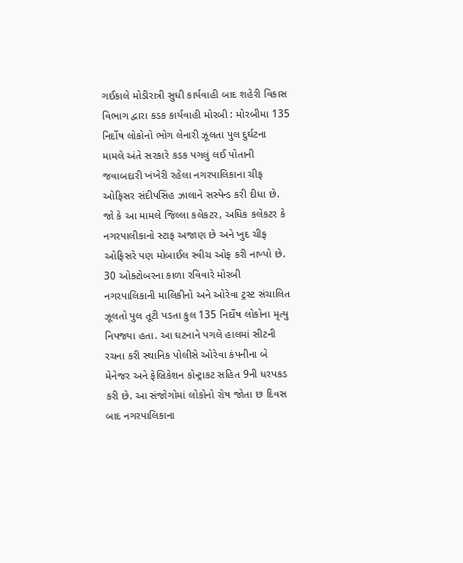ગઈકાલે મોડીરાત્રી સુધી કાર્યવાહી બાદ શહેરી વિકાસ વિભાગ દ્વારા કડક કાર્યવાહી મોરબી : મોરબીમા 135 નિર્દોષ લોકોનો ભોગ લેનારી ઝૂલતા પુલ દુર્ઘટના મામલે અંતે સરકારે કડક પગલું લઈ પોતાની જવાબદારી ખંખેરી રહેલા નગરપાલિકાના ચીફ ઓફિસર સંદીપસિંહ ઝાલાને સસ્પેન્ડ કરી દીધા છે. જો કે આ મામલે જિલ્લા કલેકટર, અધિક કલેકટર કે નગરપાલીકાનો સ્ટાફ અજાણ છે અને ખુદ ચીફ ઓફિસરે પણ મોબાઈલ સ્વીચ ઓફ કરી નાખ્યો છે. 30 ઓક્ટોબરના કાળા રવિવારે મોરબી નગરપાલિકાની માલિકીનો અને ઓરેવા ટ્રસ્ટ સંચાલિત ઝૂલતો પુલ તૂટી પડતા કુલ 135 નિર્દોષ લોકોના મૃત્યુ નિપજ્યા હતા. આ ઘટનાને પગલે હાલમાં સીટની રચના કરી સ્થાનિક પોલીસે ઓરેવા કંપનીના બે મેનેજર અને ફેબ્રિકેશન કોન્ટ્રાકટ સહિત 9ની ધરપકડ કરી છે. આ સંજોગોમાં લોકોનો રોષ જોતા છ દિવસ બાદ નગરપાલિકાના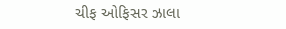ચીફ ઓફિસર ઝાલા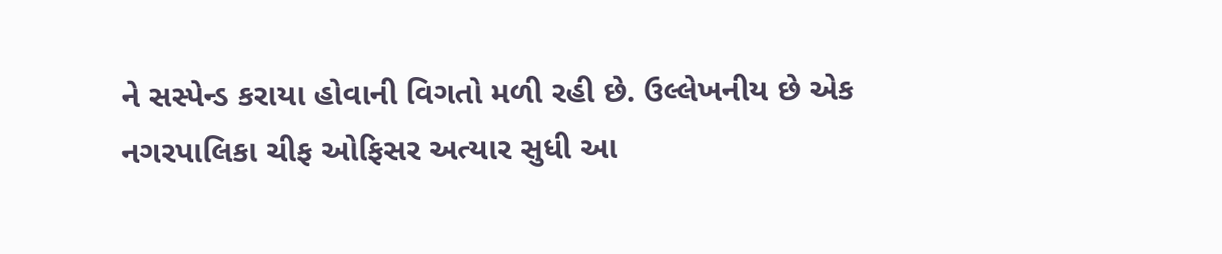ને સસ્પેન્ડ કરાયા હોવાની વિગતો મળી રહી છે. ઉલ્લેખનીય છે એક નગરપાલિકા ચીફ ઓફિસર અત્યાર સુધી આ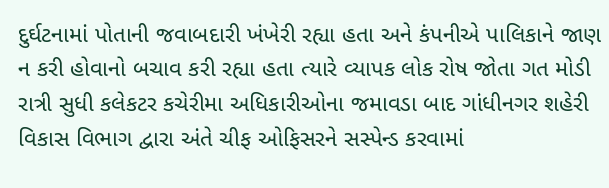દુર્ઘટનામાં પોતાની જવાબદારી ખંખેરી રહ્યા હતા અને કંપનીએ પાલિકાને જાણ ન કરી હોવાનો બચાવ કરી રહ્યા હતા ત્યારે વ્યાપક લોક રોષ જોતા ગત મોડી રાત્રી સુધી કલેકટર કચેરીમા અધિકારીઓના જમાવડા બાદ ગાંધીનગર શહેરી વિકાસ વિભાગ દ્વારા અંતે ચીફ ઓફિસરને સસ્પેન્ડ કરવામાં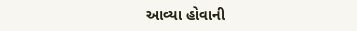આવ્યા હોવાની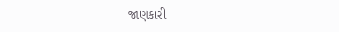જાણકારી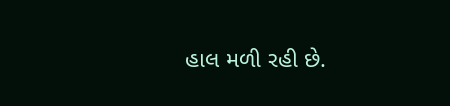હાલ મળી રહી છે.